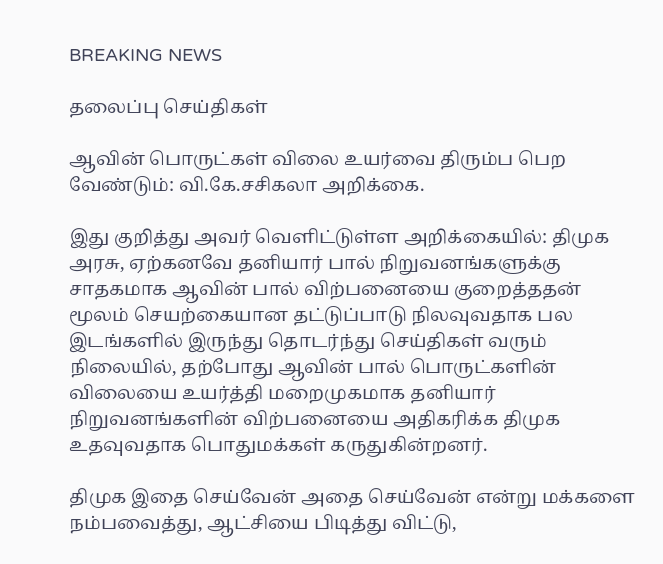BREAKING NEWS

தலைப்பு செய்திகள்

ஆவின் பொருட்கள் விலை உயர்வை திரும்ப பெற வேண்டும்: வி.கே.சசிகலா அறிக்கை.

இது குறித்து அவர் வெளிட்டுள்ள அறிக்கையில்: திமுக அரசு, ஏற்கனவே தனியார் பால் நிறுவனங்களுக்கு சாதகமாக ஆவின் பால் விற்பனையை குறைத்ததன் மூலம் செயற்கையான தட்டுப்பாடு நிலவுவதாக பல இடங்களில் இருந்து தொடர்ந்து செய்திகள் வரும் நிலையில், தற்போது ஆவின் பால் பொருட்களின் விலையை உயர்த்தி மறைமுகமாக தனியார் நிறுவனங்களின் விற்பனையை அதிகரிக்க திமுக உதவுவதாக பொதுமக்கள் கருதுகின்றனர்.

திமுக இதை செய்வேன் அதை செய்வேன் என்று மக்களை நம்பவைத்து, ஆட்சியை பிடித்து விட்டு,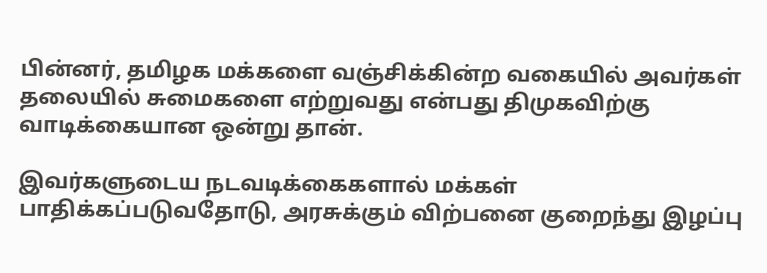பின்னர், தமிழக மக்களை வஞ்சிக்கின்ற வகையில் அவர்கள் தலையில் சுமைகளை எற்றுவது என்பது திமுகவிற்கு வாடிக்கையான ஒன்று தான்.

இவர்களுடைய நடவடிக்கைகளால் மக்கள் பாதிக்கப்படுவதோடு, அரசுக்கும் விற்பனை குறைந்து இழப்பு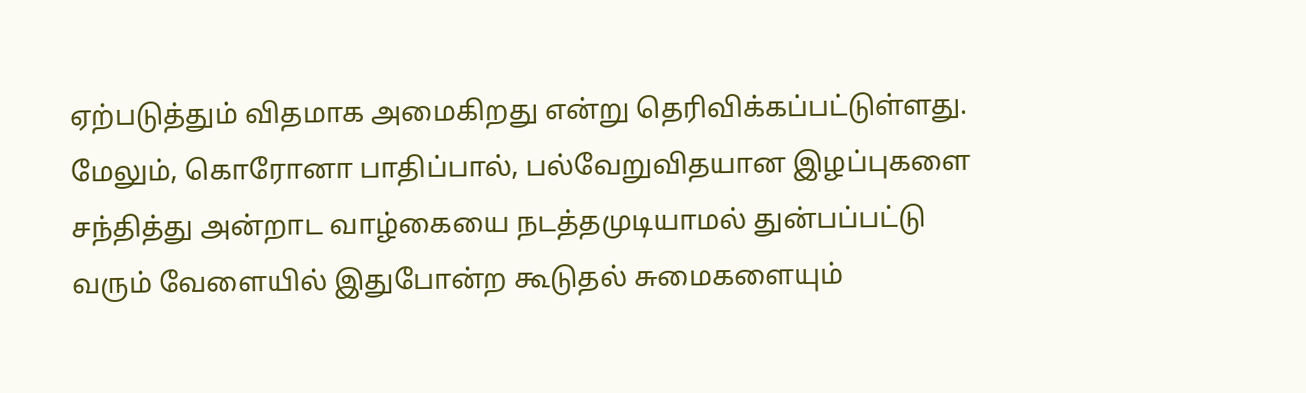ஏற்படுத்தும் விதமாக அமைகிறது என்று தெரிவிக்கப்பட்டுள்ளது.
மேலும், கொரோனா பாதிப்பால், பல்வேறுவிதயான இழப்புகளை சந்தித்து அன்றாட வாழ்கையை நடத்தமுடியாமல் துன்பப்பட்டு வரும் வேளையில் இதுபோன்ற கூடுதல் சுமைகளையும்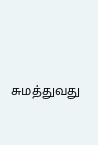சுமத்துவது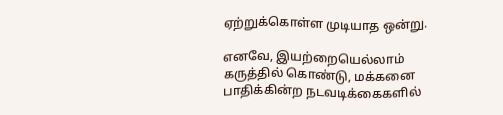ஏற்றுக்கொள்ள முடியாத ஒன்று.

எனவே, இயற்றையெல்லாம் கருத்தில் கொண்டு, மக்கனை பாதிக்கின்ற நடவடிக்கைகளில்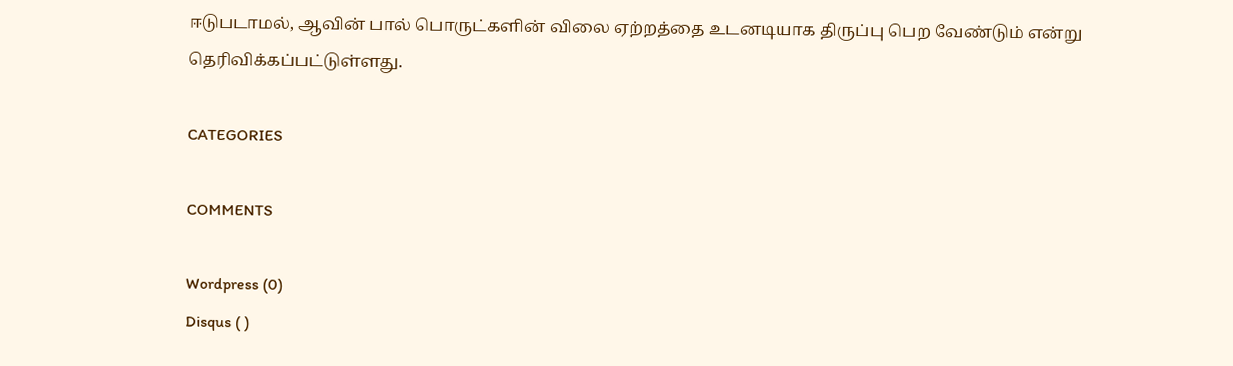ஈடுபடாமல், ஆவின் பால் பொருட்களின் விலை ஏற்றத்தை உடனடியாக திருப்பு பெற வேண்டும் என்று தெரிவிக்கப்பட்டுள்ளது.

CATEGORIES

COMMENTS

Wordpress (0)
Disqus ( )